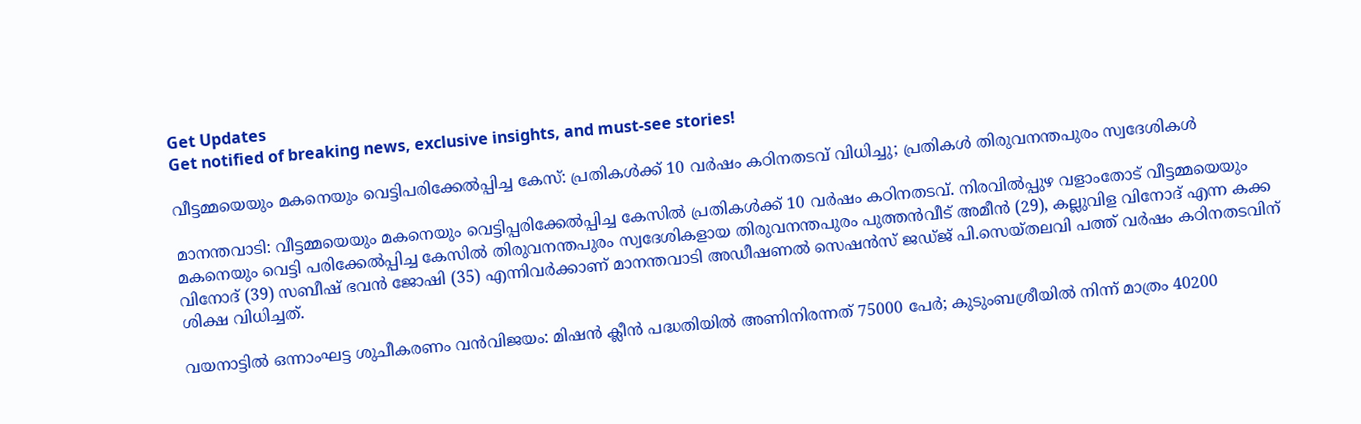Get Updates
Get notified of breaking news, exclusive insights, and must-see stories!

വീട്ടമ്മയെയും മകനെയും വെട്ടിപരിക്കേല്‍പ്പിച്ച കേസ്: പ്രതികള്‍ക്ക് 10 വര്‍ഷം കഠിനതടവ് വിധിച്ചു; പ്രതികള്‍ തിരുവനന്തപുരം സ്വദേശികള്‍

മാനന്തവാടി: വീട്ടമ്മയെയും മകനെയും വെട്ടിപ്പരിക്കേല്‍പ്പിച്ച കേസില്‍ പ്രതികള്‍ക്ക് 10 വര്‍ഷം കഠിനതടവ്. നിരവില്‍പ്പുഴ വളാംതോട് വീട്ടമ്മയെയും മകനെയും വെട്ടി പരിക്കേല്‍പ്പിച്ച കേസില്‍ തിരുവനന്തപുരം സ്വദേശികളായ തിരുവനന്തപുരം പുത്തന്‍വീട് അമീന്‍ (29), കല്ലുവിള വിനോദ് എന്ന കക്ക വിനോദ് (39) സബീഷ് ഭവന്‍ ജോഷി (35) എന്നിവര്‍ക്കാണ് മാനന്തവാടി അഡീഷണല്‍ സെഷന്‍സ് ജഡ്ജ് പി.സെയ്തലവി പത്ത് വര്‍ഷം കഠിനതടവിന് ശിക്ഷ വിധിച്ചത്.

വയനാട്ടില്‍ ഒന്നാംഘട്ട ശുചീകരണം വന്‍വിജയം: മിഷന്‍ ക്ലീന്‍ പദ്ധതിയില്‍ അണിനിരന്നത് 75000 പേര്‍; കുടുംബശ്രീയില്‍ നിന്ന് മാത്രം 40200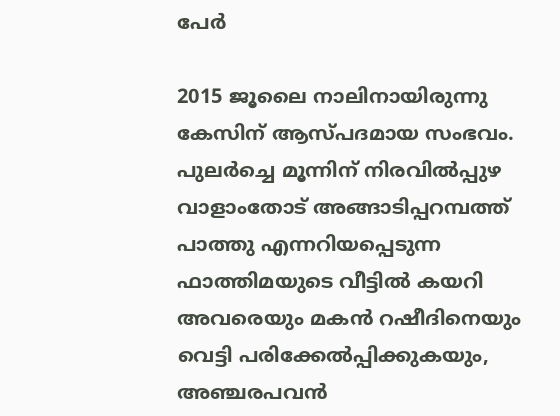പേര്‍

2015 ജൂലൈ നാലിനായിരുന്നു കേസിന് ആസ്പദമായ സംഭവം. പുലര്‍ച്ചെ മൂന്നിന് നിരവില്‍പ്പുഴ വാളാംതോട് അങ്ങാടിപ്പറമ്പത്ത് പാത്തു എന്നറിയപ്പെടുന്ന ഫാത്തിമയുടെ വീട്ടില്‍ കയറി അവരെയും മകന്‍ റഷീദിനെയും വെട്ടി പരിക്കേല്‍പ്പിക്കുകയും, അഞ്ചരപവന്‍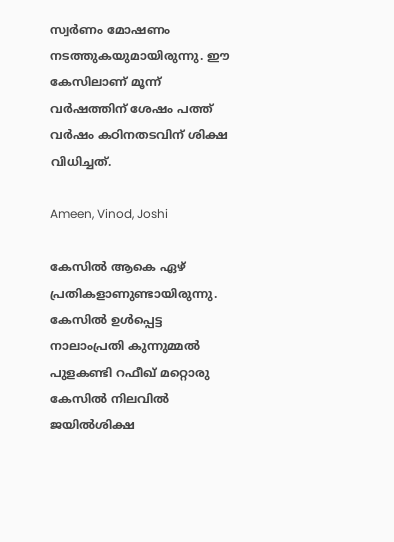സ്വര്‍ണം മോഷണം നടത്തുകയുമായിരുന്നു. ഈ കേസിലാണ് മൂന്ന് വര്‍ഷത്തിന് ശേഷം പത്ത് വര്‍ഷം കഠിനതടവിന് ശിക്ഷ വിധിച്ചത്.

Ameen, Vinod, Joshi

കേസില്‍ ആകെ ഏഴ് പ്രതികളാണുണ്ടായിരുന്നു. കേസില്‍ ഉള്‍പ്പെട്ട നാലാംപ്രതി കുന്നുമ്മല്‍ പുളകണ്ടി റഫീഖ് മറ്റൊരു കേസില്‍ നിലവില്‍ ജയില്‍ശിക്ഷ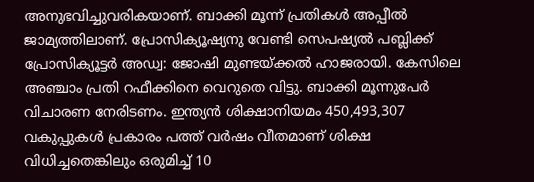അനുഭവിച്ചുവരികയാണ്. ബാക്കി മൂന്ന് പ്രതികള്‍ അപ്പീല്‍ ജാമ്യത്തിലാണ്. പ്രോസിക്യൂഷ്യനു വേണ്ടി സെപഷ്യല്‍ പബ്ലിക്ക് പ്രോസിക്യൂട്ടര്‍ അഡ്വ: ജോഷി മുണ്ടയ്ക്കല്‍ ഹാജരായി. കേസിലെ അഞ്ചാം പ്രതി റഫീക്കിനെ വെറുതെ വിട്ടു. ബാക്കി മൂന്നുപേര്‍ വിചാരണ നേരിടണം. ഇന്ത്യന്‍ ശിക്ഷാനിയമം 450,493,307 വകുപ്പുകള്‍ പ്രകാരം പത്ത് വര്‍ഷം വീതമാണ് ശിക്ഷ വിധിച്ചതെങ്കിലും ഒരുമിച്ച് 10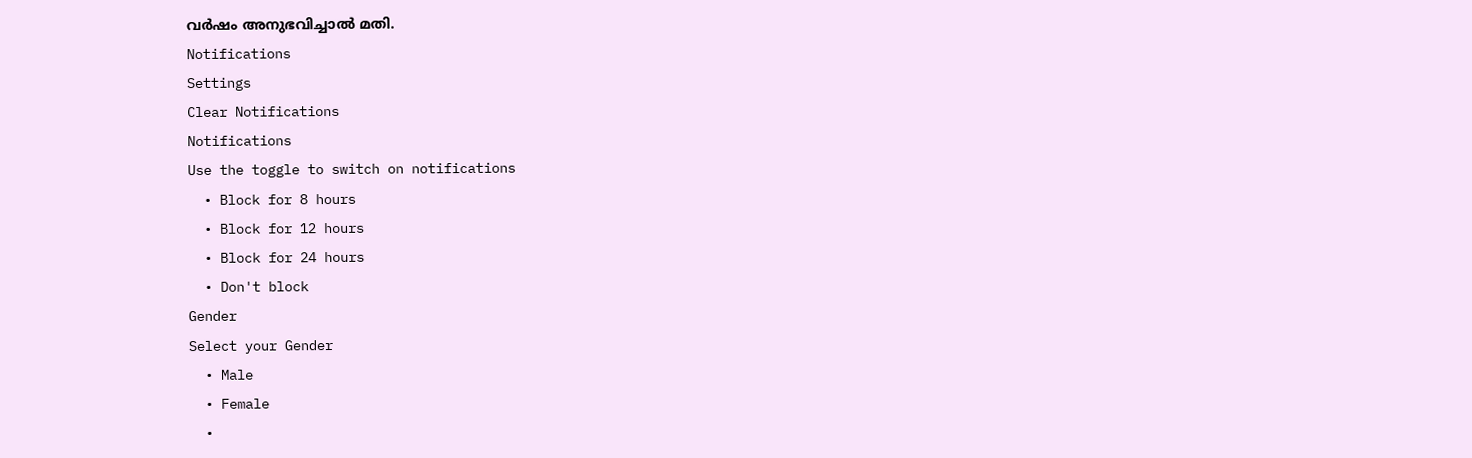വര്‍ഷം അനുഭവിച്ചാല്‍ മതി.
Notifications
Settings
Clear Notifications
Notifications
Use the toggle to switch on notifications
  • Block for 8 hours
  • Block for 12 hours
  • Block for 24 hours
  • Don't block
Gender
Select your Gender
  • Male
  • Female
  •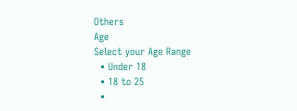Others
Age
Select your Age Range
  • Under 18
  • 18 to 25
  •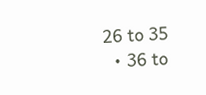26 to 35
  • 36 to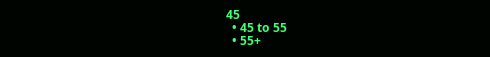45
  • 45 to 55
  • 55+